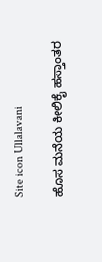Site icon Ullalavani

ಹೊಸ ಮನೆಯ ಕೀಲಿಕೈ ಹಸ್ತಾಂತರ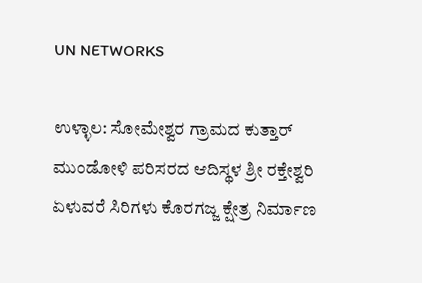UN NETWORKS

ಉಳ್ಳಾಲ: ಸೋಮೇಶ್ವರ ಗ್ರಾಮದ ಕುತ್ತಾರ್ ಮುಂಡೋಳಿ ಪರಿಸರದ ಆದಿಸ್ಥಳ ಶ್ರೀ ರಕ್ತೇಶ್ವರಿ ಏಳುವರೆ ಸಿರಿಗಳು ಕೊರಗಜ್ಜ ಕ್ಷೇತ್ರ ನಿರ್ಮಾಣ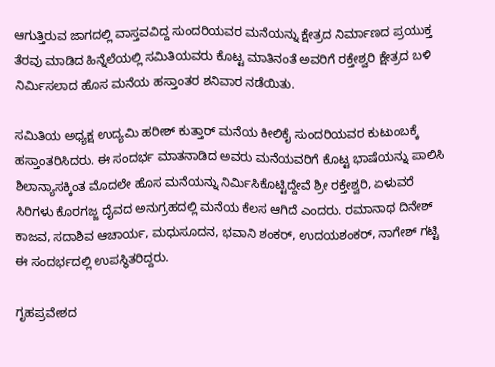ಆಗುತ್ತಿರುವ ಜಾಗದಲ್ಲಿ ವಾಸ್ತವವಿದ್ದ ಸುಂದರಿಯವರ ಮನೆಯನ್ನು ಕ್ಷೇತ್ರದ ನಿರ್ಮಾಣದ ಪ್ರಯುಕ್ತ ತೆರವು ಮಾಡಿದ ಹಿನ್ನೆಲೆಯಲ್ಲಿ ಸಮಿತಿಯವರು ಕೊಟ್ಟ ಮಾತಿನಂತೆ ಅವರಿಗೆ ರಕ್ತೇಶ್ವರಿ ಕ್ಷೇತ್ರದ ಬಳಿ ನಿರ್ಮಿಸಲಾದ ಹೊಸ ಮನೆಯ ಹಸ್ತಾಂತರ ಶನಿವಾರ ನಡೆಯಿತು.

ಸಮಿತಿಯ ಅಧ್ಯಕ್ಷ ಉದ್ಯಮಿ ಹರೀಶ್ ಕುತ್ತಾರ್ ಮನೆಯ ಕೀಲಿಕೈ ಸುಂದರಿಯವರ ಕುಟುಂಬಕ್ಕೆ ಹಸ್ತಾಂತರಿಸಿದರು. ಈ ಸಂದರ್ಭ ಮಾತನಾಡಿದ ಅವರು ಮನೆಯವರಿಗೆ ಕೊಟ್ಟ ಭಾಷೆಯನ್ನು ಪಾಲಿಸಿ ಶಿಲಾನ್ಯಾಸಕ್ಕಿಂತ ಮೊದಲೇ ಹೊಸ ಮನೆಯನ್ನು ನಿರ್ಮಿಸಿಕೊಟ್ಟಿದ್ದೇವೆ ಶ್ರೀ ರಕ್ತೇಶ್ವರಿ, ಏಳುವರೆ ಸಿರಿಗಳು ಕೊರಗಜ್ಜ ದೈವದ ಅನುಗ್ರಹದಲ್ಲಿ ಮನೆಯ ಕೆಲಸ ಆಗಿದೆ ಎಂದರು. ರಮಾನಾಥ ದಿನೇಶ್ ಕಾಜವ, ಸದಾಶಿವ ಆಚಾರ್ಯ, ಮಧುಸೂದನ, ಭವಾನಿ ಶಂಕರ್, ಉದಯಶಂಕರ್, ನಾಗೇಶ್ ಗಟ್ಟಿ ಈ ಸಂದರ್ಭದಲ್ಲಿ ಉಪಸ್ಥಿತರಿದ್ದರು.

ಗೃಹಪ್ರವೇಶದ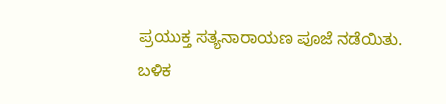ಪ್ರಯುಕ್ತ ಸತ್ಯನಾರಾಯಣ ಪೂಜೆ ನಡೆಯಿತು. ಬಳಿಕ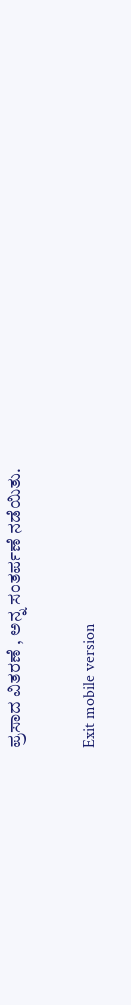ಪ್ರಸಾದ ವಿತರಣೆ , ಅನ್ನ ಸಂತರ್ಪಣೆ ನಡೆಯಿತು.

Exit mobile version